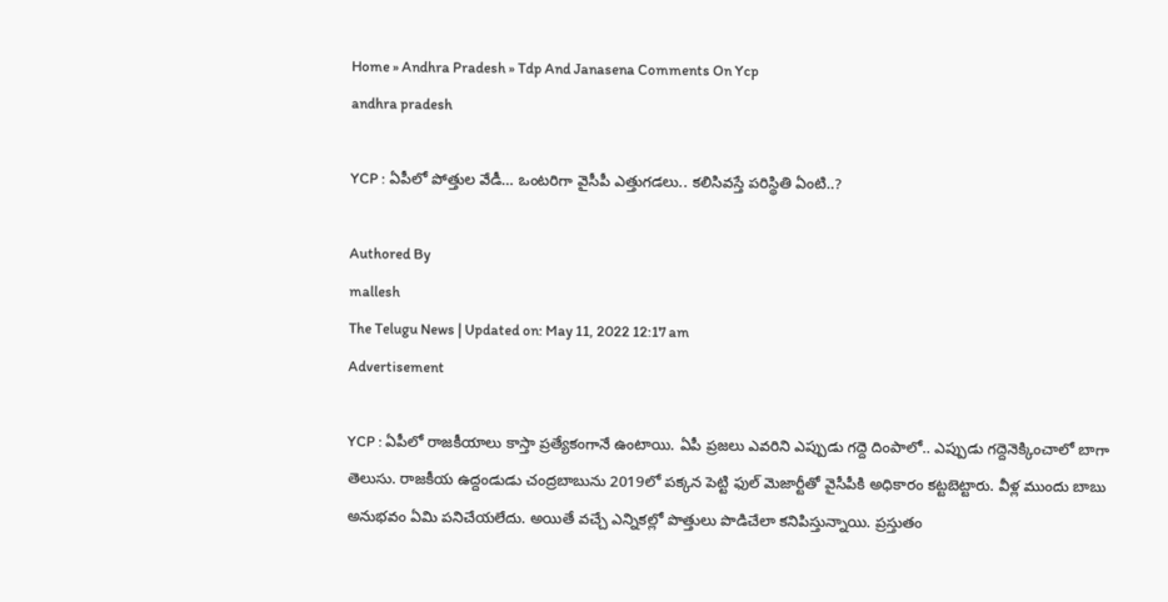Home » Andhra Pradesh » Tdp And Janasena Comments On Ycp
andhra pradesh

YCP : ఏపీలో పోత్తుల వేడీ… ఒంట‌రిగా వైసీపీ ఎత్తుగ‌డ‌లు.. క‌లిసివ‌స్తే ప‌రిస్థితి ఏంటి..?

Authored By
mallesh
The Telugu News | Updated on: May 11, 2022 12:17 am
Advertisement

YCP : ఏపీలో రాజ‌కీయాలు కాస్తా ప్ర‌త్యేకంగానే ఉంటాయి. ఏపీ ప్ర‌జ‌లు ఎవ‌రిని ఎప్పుడు గ‌ద్దె దింపాలో.. ఎప్పుడు గ‌ద్దెనెక్కించాలో బాగా తెలుసు. రాజ‌కీయ ఉద్దండుడు చంద్ర‌బాబును 2019లో ప‌క్క‌న పెట్టి ఫుల్ మెజార్టీతో వైసీపీకి అధికారం క‌ట్ట‌బెట్టారు. వీళ్ల ముందు బాబు అనుభ‌వం ఏమి ప‌నిచేయ‌లేదు. అయితే వ‌చ్చే ఎన్నిక‌ల్లో పొత్తులు పొడిచేలా క‌నిపిస్తున్నాయి. ప్ర‌స్తుతం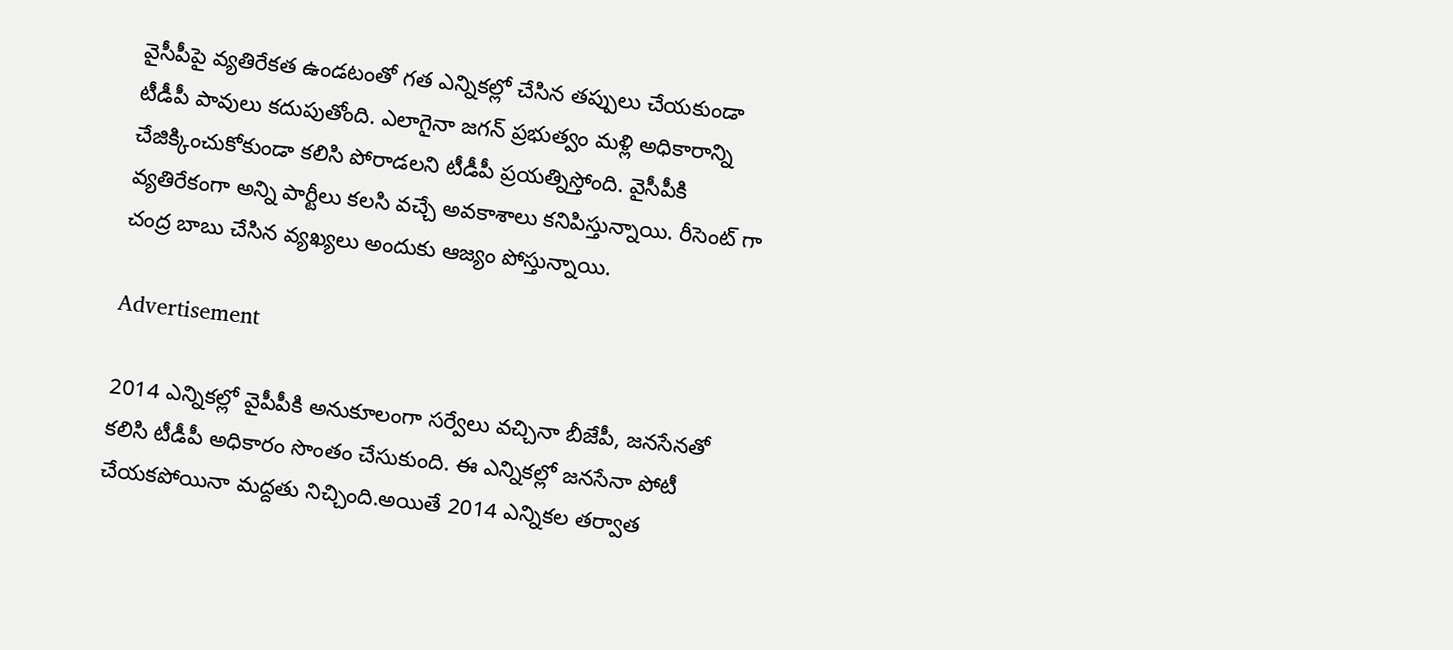వైసీపీపై వ్య‌తిరేక‌త ఉండ‌టంతో గ‌త ఎన్నిక‌ల్లో చేసిన త‌ప్పులు చేయ‌కుండా టీడీపీ పావులు క‌దుపుతోంది. ఎలాగైనా జ‌గ‌న్ ప్ర‌భుత్వం మ‌ళ్లి అధికారాన్ని చేజిక్కించుకోకుండా క‌లిసి పోరాడ‌ల‌ని టీడీపీ ప్ర‌య‌త్నిస్తోంది. వైసీపీకి వ్య‌తిరేకంగా అన్ని పార్టీలు క‌ల‌సి వ‌చ్చే అవ‌కాశాలు క‌నిపిస్తున్నాయి. రీసెంట్ గా చంద్ర బాబు చేసిన వ్య‌ఖ్య‌లు అందుకు ఆజ్యం పోస్తున్నాయి.

Advertisement

2014 ఎన్నిక‌ల్లో వైపీపీకి అనుకూలంగా స‌ర్వేలు వ‌చ్చినా బీజేపీ, జ‌న‌సేన‌తో క‌లిసి టీడీపీ అధికారం సొంతం చేసుకుంది. ఈ ఎన్నిక‌ల్లో జ‌న‌సేనా పోటీ చేయ‌క‌పోయినా మ‌ద్ద‌తు నిచ్చింది.అయితే 2014 ఎన్నిక‌ల త‌ర్వాత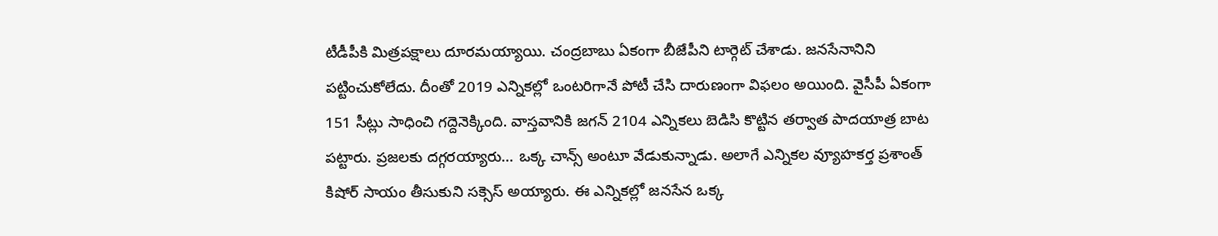టీడీపీకి మిత్ర‌ప‌క్షాలు దూర‌మ‌య్యాయి. చంద్ర‌బాబు ఏకంగా బీజేపీని టార్గెట్ చేశాడు. జ‌న‌సేనానిని ప‌ట్టించుకోలేదు. దీంతో 2019 ఎన్నిక‌ల్లో ఒంట‌రిగానే పోటీ చేసి దారుణంగా విఫ‌లం అయింది. వైసీపీ ఏకంగా 151 సీట్లు సాధించి గ‌ద్దెనెక్కింది. వాస్త‌వానికి జ‌గ‌న్ 2104 ఎన్నిక‌లు బెడిసి కొట్టిన త‌ర్వాత పాద‌యాత్ర బాట ప‌ట్టారు. ప్ర‌జ‌ల‌కు ద‌గ్గ‌ర‌య్యారు… ఒక్క చాన్స్ అంటూ వేడుకున్నాడు. అలాగే ఎన్నిక‌ల వ్యూహ‌క‌ర్త ప్ర‌శాంత్ కిషోర్ సాయం తీసుకుని స‌క్సెస్ అయ్యారు. ఈ ఎన్నిక‌ల్లో జ‌న‌సేన ఒక్క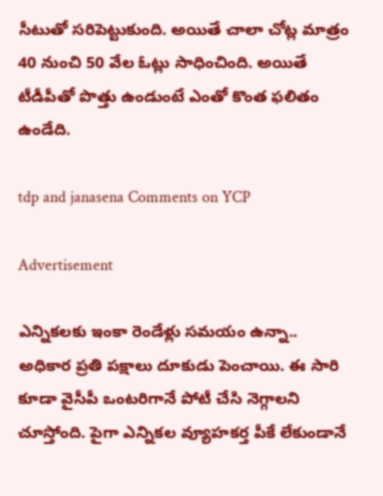సీటుతో స‌రిపెట్టుకుంది. అయితే చాలా చోట్ల మాత్రం 40 నుంచి 50 వేల ఓట్లు సాధించింది. అయితే టీడీపీతో పొత్తు ఉండుంటే ఎంతో కొంత ఫ‌లితం ఉండేది.

tdp and janasena Comments on YCP

Advertisement

ఎన్నిక‌ల‌కు ఇంకా రెండేళ్లు స‌మ‌యం ఉన్నా.. అధికార ప్ర‌తి ప‌క్షాలు దూకుడు పెంచాయి. ఈ సారి కూడా వైసీపీ ఒంట‌రిగానే పోటీ చేసి నెగ్గాల‌ని చూస్తోంది. పైగా ఎన్నిక‌ల వ్యూహ‌క‌ర్త పీకే లేకుండానే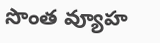సొంత వ్యూహ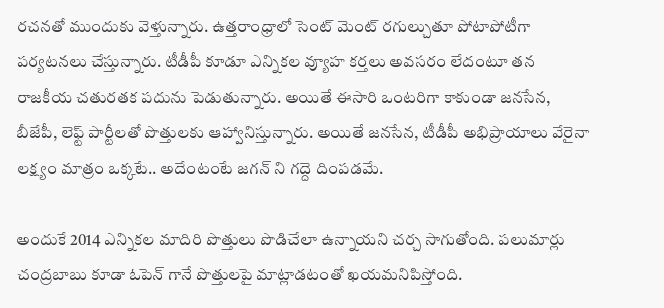ర‌చ‌న‌తో ముందుకు వెళ్తున్నారు. ఉత్త‌రాంధ్రాలో సెంట్ మెంట్ ర‌గుల్చుతూ పోటాపోటీగా ప‌ర్య‌ట‌న‌లు చేస్తున్నారు. టీడీపీ కూడూ ఎన్నిక‌ల వ్యూహ క‌ర్త‌లు అవ‌స‌రం లేదంటూ త‌న రాజ‌కీయ చ‌తుర‌త‌క ప‌దును పెడుతున్నారు. అయితే ఈసారి ఒంట‌రిగా కాకుండా జ‌న‌సేన‌, బీజేపీ, లెఫ్ట్ పార్టీల‌తో పొత్తుల‌కు ఆహ్వానిస్తున్నారు. అయితే జ‌నసేన, టీడీపీ అభిప్రాయాలు వేరైనా ల‌క్ష్యం మాత్రం ఒక్క‌టే.. అదేంటంటే జ‌గ‌న్ ని గ‌ద్దె దింప‌డ‌మే.

అందుకే 2014 ఎన్నిక‌ల మాదిరి పొత్తులు పొడిచేలా ఉన్నాయ‌ని చ‌ర్చ సాగుతోంది. ప‌లుమార్లు చంద్ర‌బాబు కూడా ఓపెన్ గానే పొత్తుల‌పై మాట్లాడ‌టంతో ఖ‌య‌మ‌నిపిస్తోంది.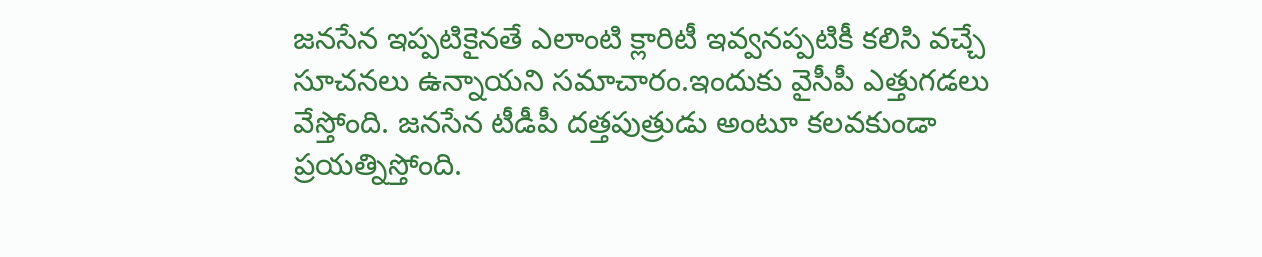జ‌న‌సేన ఇప్ప‌టికైన‌తే ఎలాంటి క్లారిటీ ఇవ్వ‌న‌ప్ప‌టికీ క‌లిసి వ‌చ్చే సూచ‌న‌లు ఉన్నాయ‌ని స‌మాచారం.ఇందుకు వైసీపీ ఎత్తుగ‌డ‌లు వేస్తోంది. జ‌న‌సేన‌ టీడీపీ ద‌త్త‌పుత్రుడు అంటూ క‌ల‌వ‌కుండా ప్ర‌య‌త్నిస్తోంది.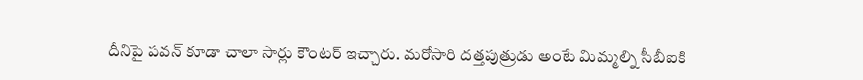దీనిపై ప‌వ‌న్ కూడా చాలా సార్లు కౌంట‌ర్ ఇచ్చారు. మ‌రోసారి ద‌త్త‌పుత్రుడు అంటే మిమ్మ‌ల్ని సీబీఐకి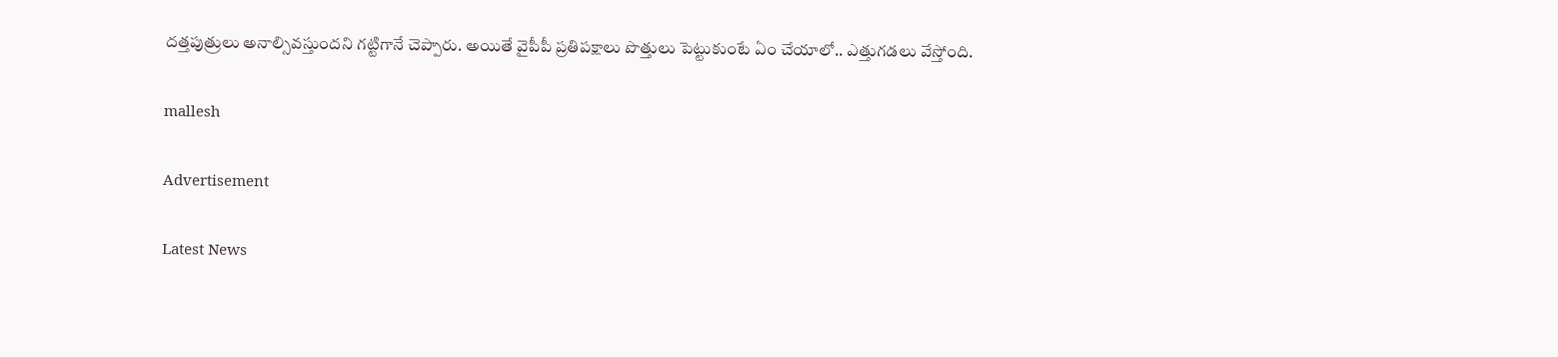ద‌త్త‌పుత్రులు అనాల్సివ‌స్తుంద‌ని గ‌ట్టిగానే చెప్పారు. అయితే వైపీపీ ప్ర‌తిప‌క్షాలు పొత్తులు పెట్టుకుంటే ఏం చేయాలో.. ఎత్తుగ‌డ‌లు వేస్తోంది.

mallesh

Advertisement

Latest News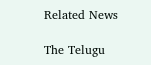Related News

The Telugu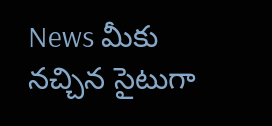News మీకు నచ్చిన సైటుగా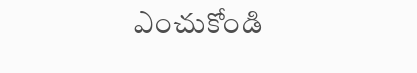ఎంచుకోండి